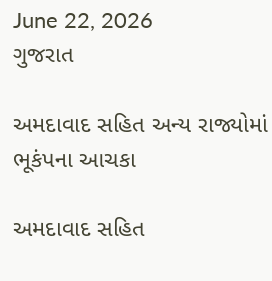June 22, 2026
ગુજરાત

અમદાવાદ સહિત અન્ય રાજ્યોમાં ભૂકંપના આચકા

અમદાવાદ સહિત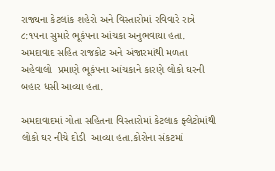રાજ્યના કેટલાંક શહેરો અને વિસ્તારોમાં રવિવારે રાત્રે ૮:૧૫ના સુમારે ભૂકંપના આંચકા અનુભવાયા હતા. અમદાવાદ સહિત રાજકોટ અને અંજારમાંથી મળતા અહેવાલો  પ્રમાણે ભૂકંપના આંચકાને કારણે લોકો ઘરની બહાર ધસી આવ્યા હતા.

અમદાવાદમાં ગોતા સહિતના વિસ્તારોમાં કેટલાક ફ્લેટોમાંથી લોકો ઘર નીચે દોડી  આવ્યા હતા.કોરોના સંકટમાં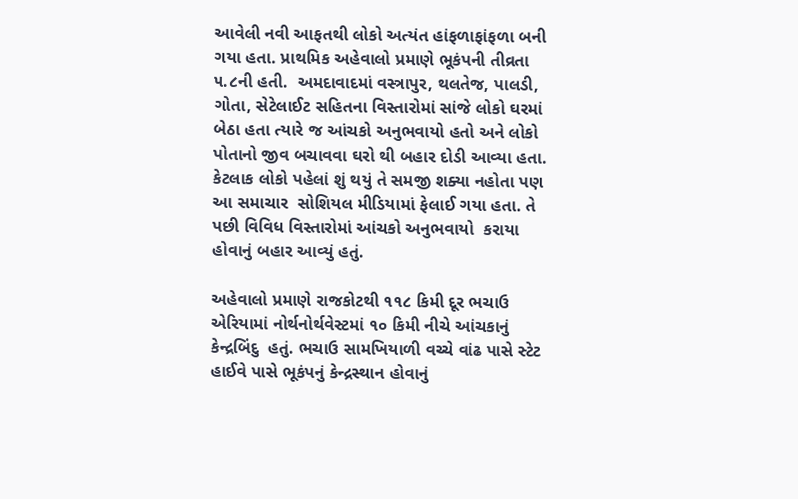આવેલી નવી આફતથી લોકો અત્યંત હાંફળાફાંફળા બની ગયા હતા. પ્રાથમિક અહેવાલો પ્રમાણે ભૂકંપની તીવ્રતા ૫.૮ની હતી.  અમદાવાદમાં વસ્ત્રાપુર, થલતેજ, પાલડી, ગોતા, સેટેલાઈટ સહિતના વિસ્તારોમાં સાંજે લોકો ઘરમાં બેઠા હતા ત્યારે જ આંચકો અનુભવાયો હતો અને લોકો પોતાનો જીવ બચાવવા ઘરો થી બહાર દોડી આવ્યા હતા. કેટલાક લોકો પહેલાં શું થયું તે સમજી શક્યા નહોતા પણ આ સમાચાર  સોશિયલ મીડિયામાં ફેલાઈ ગયા હતા. તે પછી વિવિધ વિસ્તારોમાં આંચકો અનુભવાયો  કરાયા હોવાનું બહાર આવ્યું હતું.

અહેવાલો પ્રમાણે રાજકોટથી ૧૧૮ કિમી દૂર ભચાઉ એરિયામાં નોર્થનોર્થવેસ્ટમાં ૧૦ કિમી નીચે આંચકાનું કેન્દ્રબિંદુ  હતું. ભચાઉ સામખિયાળી વચ્ચે વાંઢ પાસે સ્ટેટ હાઈવે પાસે ભૂકંપનું કેન્દ્રસ્થાન હોવાનું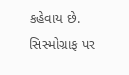કહેવાય છે. સિસ્મોગ્રાફ પર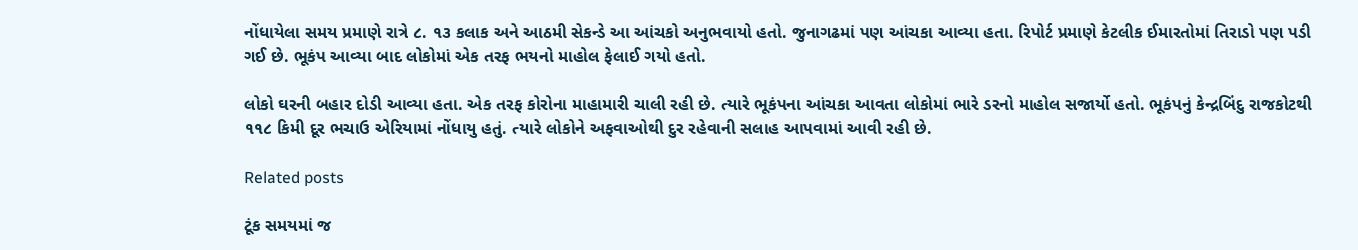નોંધાયેલા સમય પ્રમાણે રાત્રે ૮. ૧૩ કલાક અને આઠમી સેકન્ડે આ આંચકો અનુભવાયો હતો. જુનાગઢમાં પણ આંચકા આવ્યા હતા. રિપોર્ટ પ્રમાણે કેટલીક ઈમારતોમાં તિરાડો પણ પડી ગઈ છે. ભૂકંપ આવ્યા બાદ લોકોમાં એક તરફ ભયનો માહોલ ફેલાઈ ગયો હતો.

લોકો ઘરની બહાર દોડી આવ્યા હતા. એક તરફ કોરોના માહામારી ચાલી રહી છે. ત્યારે ભૂકંપના આંચકા આવતા લોકોમાં ભારે ડરનો માહોલ સજાર્યો હતો. ભૂકંપનું કેન્દ્રબિંદુ રાજકોટથી ૧૧૮ કિમી દૂર ભચાઉ એરિયામાં નોંધાયુ હતું. ત્યારે લોકોને અફવાઓથી દુર રહેવાની સલાહ આપવામાં આવી રહી છે.

Related posts

ટૂંક સમયમાં જ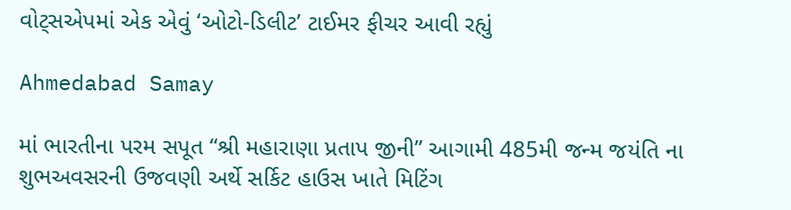વોટ્સએપમાં એક એવું ‘ઓટો-ડિલીટ’ ટાઈમર ફીચર આવી રહ્યું

Ahmedabad Samay

માં ભારતીના પરમ સપૂત “શ્રી મહારાણા પ્રતાપ જીની” આગામી 485મી જન્મ જયંતિ ના શુભઅવસરની ઉજવણી અર્થે સર્કિટ હાઉસ ખાતે મિટિંગ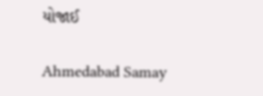યોજાઈ

Ahmedabad Samay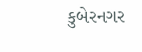કુબેરનગર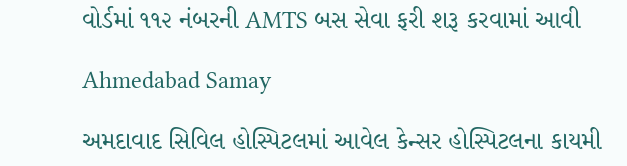વોર્ડમાં ૧૧૨ નંબરની AMTS બસ સેવા ફરી શરૂ કરવામાં આવી

Ahmedabad Samay

અમદાવાદ સિવિલ હોસ્પિટલમાં આવેલ કેન્સર હોસ્પિટલના કાયમી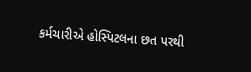કર્મચારીએ હોસ્પિટલના છત પરથી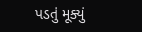પડતું મૂક્યું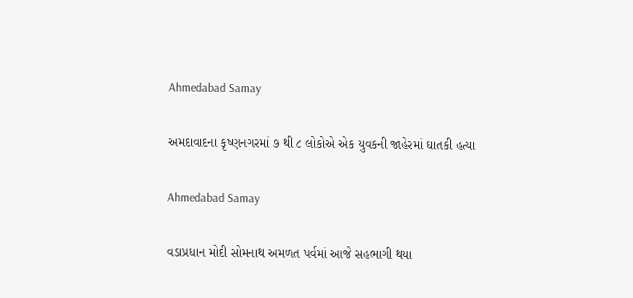Ahmedabad Samay

અમદાવાદના કૃષ્ણનગરમાં ૭ થી ૮ લોકોએ એક યુવકની જાહેરમાં ઘાતકી હત્યા

Ahmedabad Samay

વડાપ્રધાન મોદી સોમનાથ અમળત પર્વમાં આજે સહભાગી થયા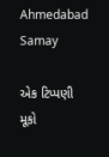Ahmedabad Samay

એક ટિપ્પણી મૂકો